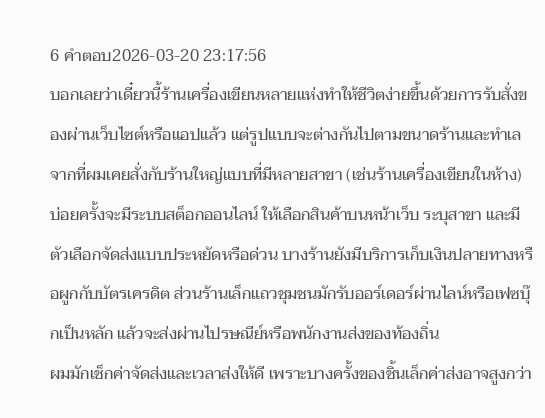6 คำตอบ2026-03-20 23:17:56
บอกเลยว่าเดี๋ยวนี้ร้านเครื่องเขียนหลายแห่งทำให้ชีวิตง่ายขึ้นด้วยการรับสั่งของผ่านเว็บไซต์หรือแอปแล้ว แต่รูปแบบจะต่างกันไปตามขนาดร้านและทำเล
จากที่ผมเคยสั่งกับร้านใหญ่แบบที่มีหลายสาขา (เช่นร้านเครื่องเขียนในห้าง) บ่อยครั้งจะมีระบบสต็อกออนไลน์ ให้เลือกสินค้าบนหน้าเว็บ ระบุสาขา และมีตัวเลือกจัดส่งแบบประหยัดหรือด่วน บางร้านยังมีบริการเก็บเงินปลายทางหรือผูกกับบัตรเครดิต ส่วนร้านเล็กแถวชุมชนมักรับออร์เดอร์ผ่านไลน์หรือเฟซบุ๊กเป็นหลัก แล้วจะส่งผ่านไปรษณีย์หรือพนักงานส่งของท้องถิ่น
ผมมักเช็กค่าจัดส่งและเวลาส่งให้ดี เพราะบางครั้งของชิ้นเล็กค่าส่งอาจสูงกว่า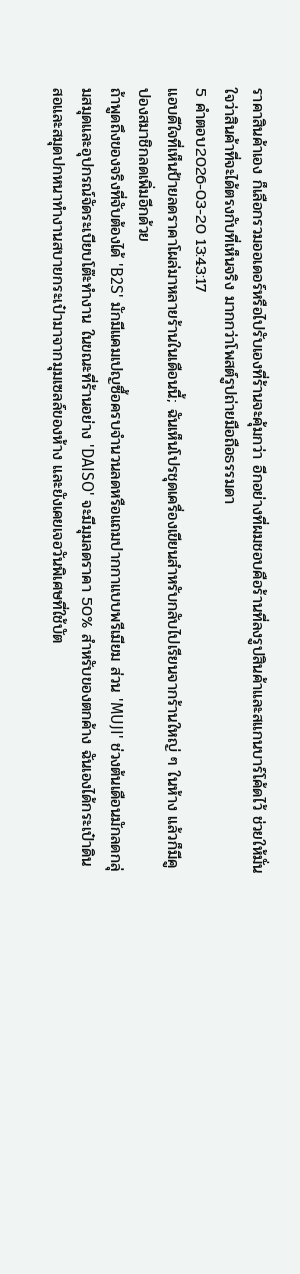ราคาสินค้าเอง ก็เลือกรวมออเดอร์หรือไปรับเองที่ร้านจะคุ้มกว่า อีกอย่างที่ผมชอบคือร้านที่ลงรูปสินค้าและสแกนบาร์โค้ดไว้ ช่วยให้มั่นใจว่าสินค้าที่จะได้ตรงกับที่เห็นจริง มากกว่าโพสต์รูปถ่ายมือถือธรรมดา
5 คำตอบ2026-03-20 13:43:17
แอบดีใจที่เห็นป้ายลดราคาโผล่มาหลายร้านในเดือนนี้; ฉันเห็นโปรชุดเครื่องเขียนสำหรับกลับไปเรียนจากร้านใหญ่ ๆ ในห้าง แล้วก็มีคูปองสมาชิกลดเพิ่มอีกด้วย
ถ้าพูดถึงของจริงที่จับต้องได้ 'B2S' มักมีแคมเปญซื้อครบจำนวนลดหรือแถมปากกาแบบพรีเมียม ส่วน 'MUJI' ช่วงต้นเดือนมักลดกลุ่มสมุดและอุปกรณ์จัดระเบียบโต๊ะทำงาน ในขณะที่ร้านอย่าง 'DAISO' จะมีมุมลดราคา 50% สำหรับของตกค้าง ฉันเองได้กระเป๋าดินสอและสมุดปกหนาทำงานสบายกระเป๋ามาจากมุมเซลล์ของห้าง และยังเคยเจอวันพิเศษที่ใช้บัต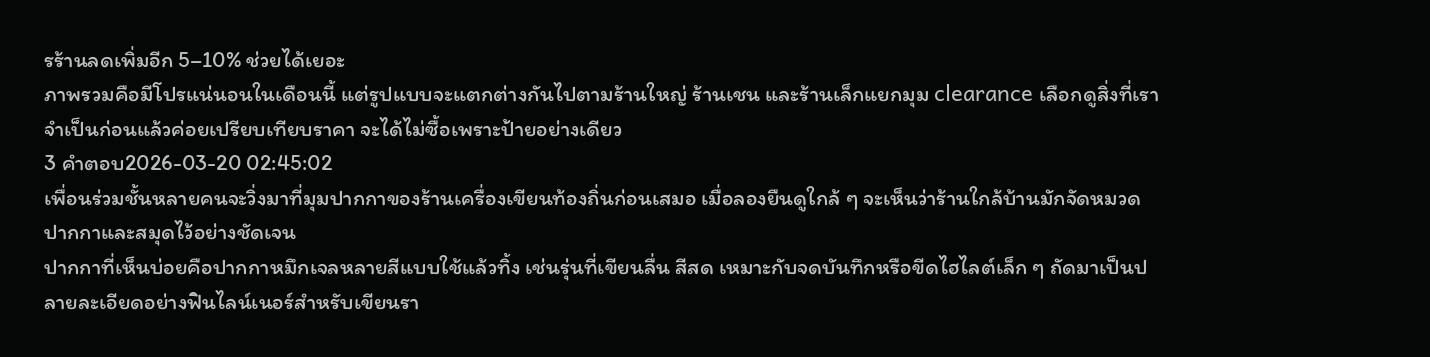รร้านลดเพิ่มอีก 5–10% ช่วยได้เยอะ
ภาพรวมคือมีโปรแน่นอนในเดือนนี้ แต่รูปแบบจะแตกต่างกันไปตามร้านใหญ่ ร้านเชน และร้านเล็กแยกมุม clearance เลือกดูสิ่งที่เราจำเป็นก่อนแล้วค่อยเปรียบเทียบราคา จะได้ไม่ซื้อเพราะป้ายอย่างเดียว
3 คำตอบ2026-03-20 02:45:02
เพื่อนร่วมชั้นหลายคนจะวิ่งมาที่มุมปากกาของร้านเครื่องเขียนท้องถิ่นก่อนเสมอ เมื่อลองยืนดูใกล้ ๆ จะเห็นว่าร้านใกล้บ้านมักจัดหมวดปากกาและสมุดไว้อย่างชัดเจน
ปากกาที่เห็นบ่อยคือปากกาหมึกเจลหลายสีแบบใช้แล้วทิ้ง เช่นรุ่นที่เขียนลื่น สีสด เหมาะกับจดบันทึกหรือขีดไฮไลต์เล็ก ๆ ถัดมาเป็นปลายละเอียดอย่างฟินไลน์เนอร์สำหรับเขียนรา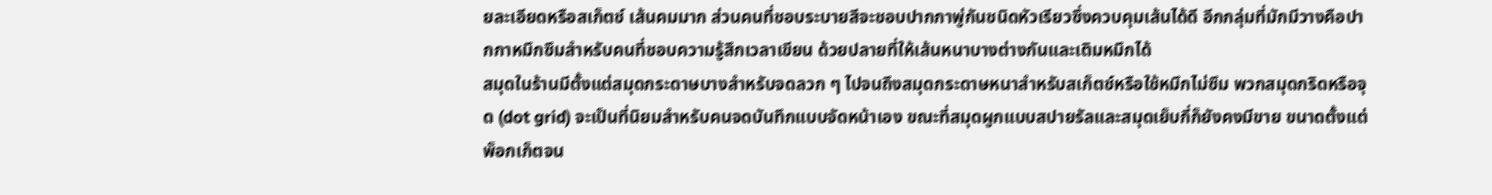ยละเอียดหรือสเก็ตช์ เส้นคมมาก ส่วนคนที่ชอบระบายสีจะชอบปากกาพู่กันชนิดหัวเรียวซึ่งควบคุมเส้นได้ดี อีกกลุ่มที่มักมีวางคือปากกาหมึกซึมสำหรับคนที่ชอบความรู้สึกเวลาเขียน ด้วยปลายที่ให้เส้นหนาบางต่างกันและเติมหมึกได้
สมุดในร้านมีตั้งแต่สมุดกระดาษบางสำหรับจดลวก ๆ ไปจนถึงสมุดกระดาษหนาสำหรับสเก็ตช์หรือใช้หมึกไม่ซึม พวกสมุดกริดหรือจุด (dot grid) จะเป็นที่นิยมสำหรับคนจดบันทึกแบบจัดหน้าเอง ขณะที่สมุดผูกแบบสปายรัลและสมุดเย็บกี่ก็ยังคงมีขาย ขนาดตั้งแต่พ็อกเก็ตจน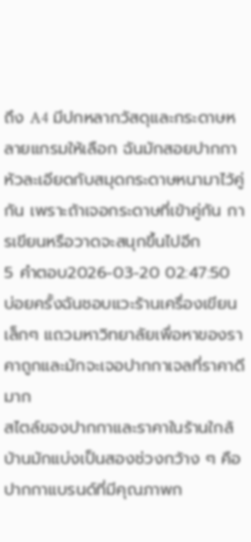ถึง A4 มีปกหลากวัสดุและกระดาษหลายแกรมให้เลือก ฉันมักสอยปากกาหัวละเอียดกับสมุดกระดาษหนามาไว้คู่กัน เพราะถ้าเจอกระดาษที่เข้าคู่กัน การเขียนหรือวาดจะสนุกขึ้นไปอีก
5 คำตอบ2026-03-20 02:47:50
บ่อยครั้งฉันชอบแวะร้านเครื่องเขียนเล็กๆ แถวมหาวิทยาลัยเพื่อหาของราคาถูกและมักจะเจอปากกาเจลที่ราคาดีมาก
สไตล์ของปากกาและราคาในร้านใกล้บ้านมักแบ่งเป็นสองช่วงกว้าง ๆ คือปากกาแบรนด์ที่มีคุณภาพก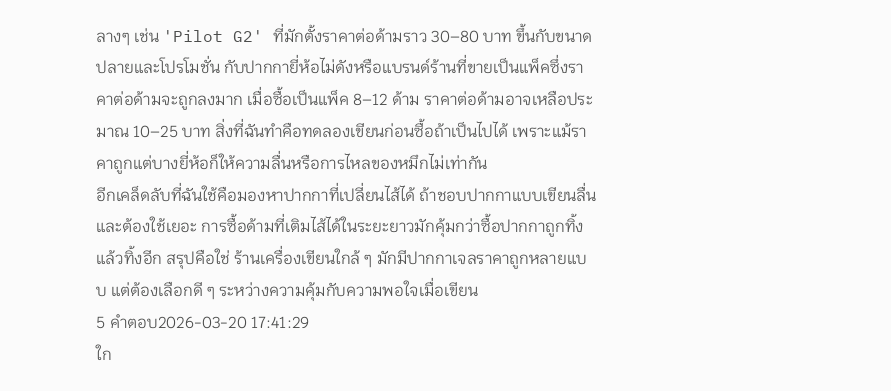ลางๆ เช่น 'Pilot G2' ที่มักตั้งราคาต่อด้ามราว 30–80 บาท ขึ้นกับขนาดปลายและโปรโมชั่น กับปากกายี่ห้อไม่ดังหรือแบรนด์ร้านที่ขายเป็นแพ็คซึ่งราคาต่อด้ามจะถูกลงมาก เมื่อซื้อเป็นแพ็ค 8–12 ด้าม ราคาต่อด้ามอาจเหลือประมาณ 10–25 บาท สิ่งที่ฉันทำคือทดลองเขียนก่อนซื้อถ้าเป็นไปได้ เพราะแม้ราคาถูกแต่บางยี่ห้อก็ให้ความลื่นหรือการไหลของหมึกไม่เท่ากัน
อีกเคล็ดลับที่ฉันใช้คือมองหาปากกาที่เปลี่ยนไส้ได้ ถ้าชอบปากกาแบบเขียนลื่นและต้องใช้เยอะ การซื้อด้ามที่เติมไส้ได้ในระยะยาวมักคุ้มกว่าซื้อปากกาถูกทิ้งแล้วทิ้งอีก สรุปคือใช่ ร้านเครื่องเขียนใกล้ ๆ มักมีปากกาเจลราคาถูกหลายแบบ แต่ต้องเลือกดี ๆ ระหว่างความคุ้มกับความพอใจเมื่อเขียน
5 คำตอบ2026-03-20 17:41:29
ใก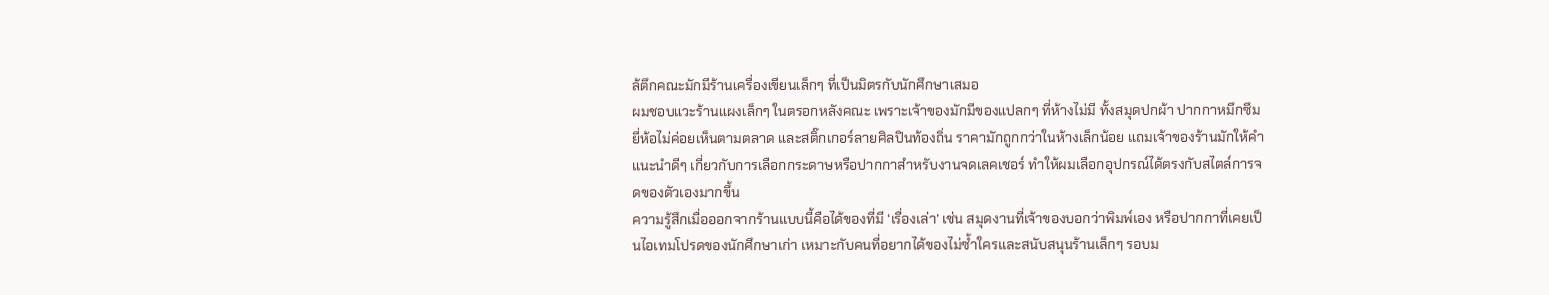ล้ตึกคณะมักมีร้านเครื่องเขียนเล็กๆ ที่เป็นมิตรกับนักศึกษาเสมอ
ผมชอบแวะร้านแผงเล็กๆ ในตรอกหลังคณะ เพราะเจ้าของมักมีของแปลกๆ ที่ห้างไม่มี ทั้งสมุดปกผ้า ปากกาหมึกซึมยี่ห้อไม่ค่อยเห็นตามตลาด และสติ๊กเกอร์ลายศิลปินท้องถิ่น ราคามักถูกกว่าในห้างเล็กน้อย แถมเจ้าของร้านมักให้คำแนะนำดีๆ เกี่ยวกับการเลือกกระดาษหรือปากกาสำหรับงานจดเลคเชอร์ ทำให้ผมเลือกอุปกรณ์ได้ตรงกับสไตล์การจดของตัวเองมากขึ้น
ความรู้สึกเมื่อออกจากร้านแบบนี้คือได้ของที่มี ‘เรื่องเล่า’ เช่น สมุดงานที่เจ้าของบอกว่าพิมพ์เอง หรือปากกาที่เคยเป็นไอเทมโปรดของนักศึกษาเก่า เหมาะกับคนที่อยากได้ของไม่ซ้ำใครและสนับสนุนร้านเล็กๆ รอบม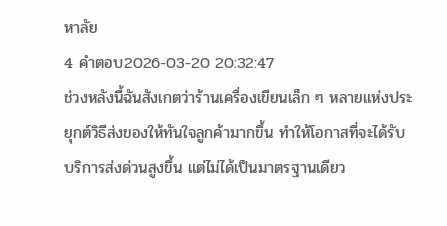หาลัย
4 คำตอบ2026-03-20 20:32:47
ช่วงหลังนี้ฉันสังเกตว่าร้านเครื่องเขียนเล็ก ๆ หลายแห่งประยุกต์วิธีส่งของให้ทันใจลูกค้ามากขึ้น ทำให้โอกาสที่จะได้รับบริการส่งด่วนสูงขึ้น แต่ไม่ได้เป็นมาตรฐานเดียว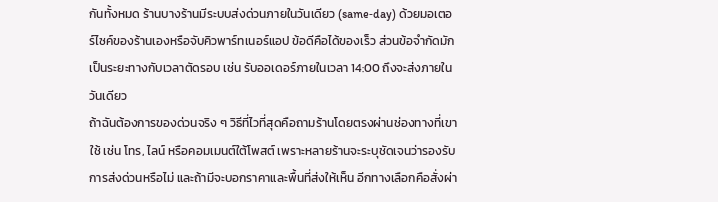กันทั้งหมด ร้านบางร้านมีระบบส่งด่วนภายในวันเดียว (same‑day) ด้วยมอเตอร์ไซค์ของร้านเองหรือจับคิวพาร์ทเนอร์แอป ข้อดีคือได้ของเร็ว ส่วนข้อจำกัดมักเป็นระยะทางกับเวลาตัดรอบ เช่น รับออเดอร์ภายในเวลา 14:00 ถึงจะส่งภายในวันเดียว
ถ้าฉันต้องการของด่วนจริง ๆ วิธีที่ไวที่สุดคือถามร้านโดยตรงผ่านช่องทางที่เขาใช้ เช่น โทร, ไลน์ หรือคอมเมนต์ใต้โพสต์ เพราะหลายร้านจะระบุชัดเจนว่ารองรับการส่งด่วนหรือไม่ และถ้ามีจะบอกราคาและพื้นที่ส่งให้เห็น อีกทางเลือกคือสั่งผ่า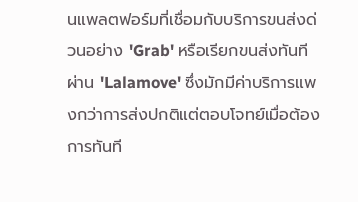นแพลตฟอร์มที่เชื่อมกับบริการขนส่งด่วนอย่าง 'Grab' หรือเรียกขนส่งทันทีผ่าน 'Lalamove' ซึ่งมักมีค่าบริการแพงกว่าการส่งปกติแต่ตอบโจทย์เมื่อต้องการทันที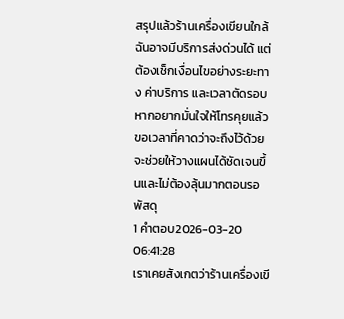สรุปแล้วร้านเครื่องเขียนใกล้ฉันอาจมีบริการส่งด่วนได้ แต่ต้องเช็กเงื่อนไขอย่างระยะทาง ค่าบริการ และเวลาตัดรอบ หากอยากมั่นใจให้โทรคุยแล้วขอเวลาที่คาดว่าจะถึงไว้ด้วย จะช่วยให้วางแผนได้ชัดเจนขึ้นและไม่ต้องลุ้นมากตอนรอพัสดุ
1 คำตอบ2026-03-20 06:41:28
เราเคยสังเกตว่าร้านเครื่องเขี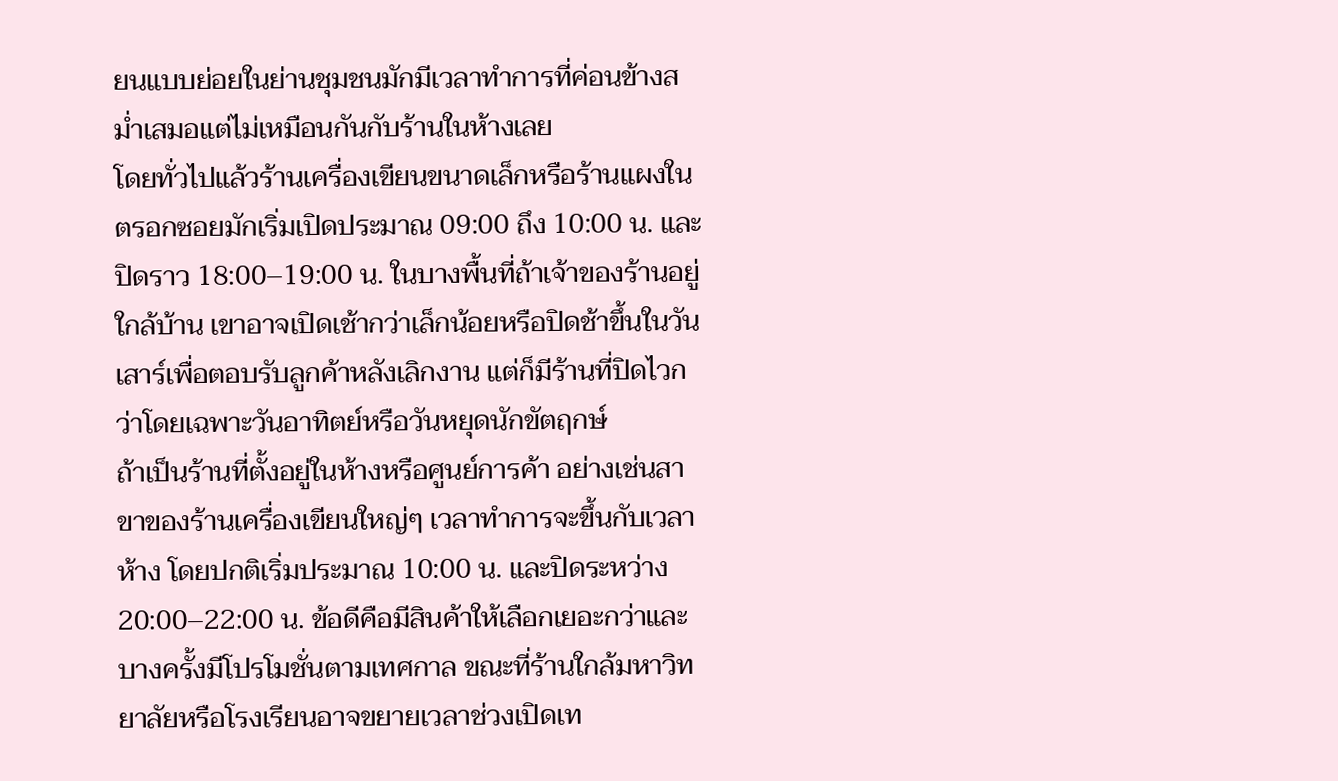ยนแบบย่อยในย่านชุมชนมักมีเวลาทำการที่ค่อนข้างสม่ำเสมอแต่ไม่เหมือนกันกับร้านในห้างเลย
โดยทั่วไปแล้วร้านเครื่องเขียนขนาดเล็กหรือร้านแผงในตรอกซอยมักเริ่มเปิดประมาณ 09:00 ถึง 10:00 น. และปิดราว 18:00–19:00 น. ในบางพื้นที่ถ้าเจ้าของร้านอยู่ใกล้บ้าน เขาอาจเปิดเช้ากว่าเล็กน้อยหรือปิดช้าขึ้นในวันเสาร์เพื่อตอบรับลูกค้าหลังเลิกงาน แต่ก็มีร้านที่ปิดไวกว่าโดยเฉพาะวันอาทิตย์หรือวันหยุดนักขัตฤกษ์
ถ้าเป็นร้านที่ตั้งอยู่ในห้างหรือศูนย์การค้า อย่างเช่นสาขาของร้านเครื่องเขียนใหญ่ๆ เวลาทำการจะขึ้นกับเวลาห้าง โดยปกติเริ่มประมาณ 10:00 น. และปิดระหว่าง 20:00–22:00 น. ข้อดีคือมีสินค้าให้เลือกเยอะกว่าและบางครั้งมีโปรโมชั่นตามเทศกาล ขณะที่ร้านใกล้มหาวิทยาลัยหรือโรงเรียนอาจขยายเวลาช่วงเปิดเท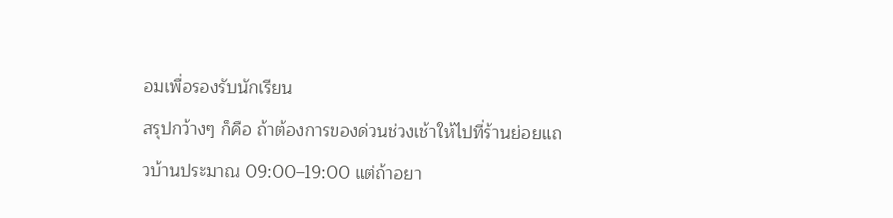อมเพื่อรองรับนักเรียน
สรุปกว้างๆ ก็คือ ถ้าต้องการของด่วนช่วงเช้าให้ไปที่ร้านย่อยแถวบ้านประมาณ 09:00–19:00 แต่ถ้าอยา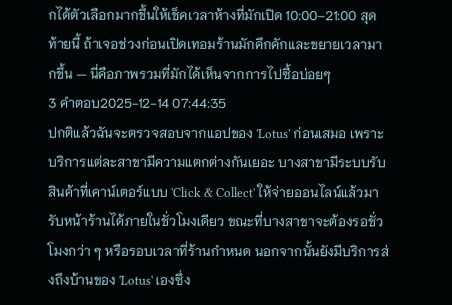กได้ตัวเลือกมากขึ้นให้เช็คเวลาห้างที่มักเปิด 10:00–21:00 สุดท้ายนี้ ถ้าเจอช่วงก่อนเปิดเทอมร้านมักคึกคักและขยายเวลามากขึ้น — นี่คือภาพรวมที่มักได้เห็นจากการไปซื้อบ่อยๆ
3 คำตอบ2025-12-14 07:44:35
ปกติแล้วฉันจะตรวจสอบจากแอปของ 'Lotus' ก่อนเสมอ เพราะบริการแต่ละสาขามีความแตกต่างกันเยอะ บางสาขามีระบบรับสินค้าที่เคาน์เตอร์แบบ 'Click & Collect' ให้จ่ายออนไลน์แล้วมารับหน้าร้านได้ภายในชั่วโมงเดียว ขณะที่บางสาขาจะต้องรอชั่วโมงกว่า ๆ หรือรอบเวลาที่ร้านกำหนด นอกจากนั้นยังมีบริการส่งถึงบ้านของ 'Lotus' เองซึ่ง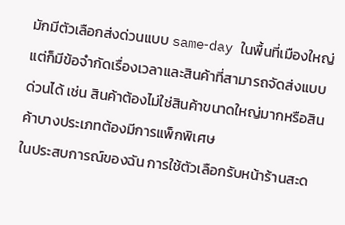มักมีตัวเลือกส่งด่วนแบบ same‑day ในพื้นที่เมืองใหญ่ แต่ก็มีข้อจำกัดเรื่องเวลาและสินค้าที่สามารถจัดส่งแบบด่วนได้ เช่น สินค้าต้องไม่ใช่สินค้าขนาดใหญ่มากหรือสินค้าบางประเภทต้องมีการแพ็กพิเศษ
ในประสบการณ์ของฉัน การใช้ตัวเลือกรับหน้าร้านสะด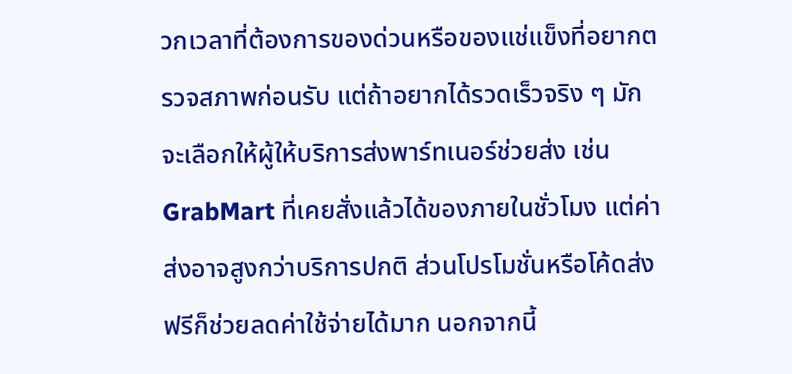วกเวลาที่ต้องการของด่วนหรือของแช่แข็งที่อยากตรวจสภาพก่อนรับ แต่ถ้าอยากได้รวดเร็วจริง ๆ มักจะเลือกให้ผู้ให้บริการส่งพาร์ทเนอร์ช่วยส่ง เช่น GrabMart ที่เคยสั่งแล้วได้ของภายในชั่วโมง แต่ค่าส่งอาจสูงกว่าบริการปกติ ส่วนโปรโมชั่นหรือโค้ดส่งฟรีก็ช่วยลดค่าใช้จ่ายได้มาก นอกจากนี้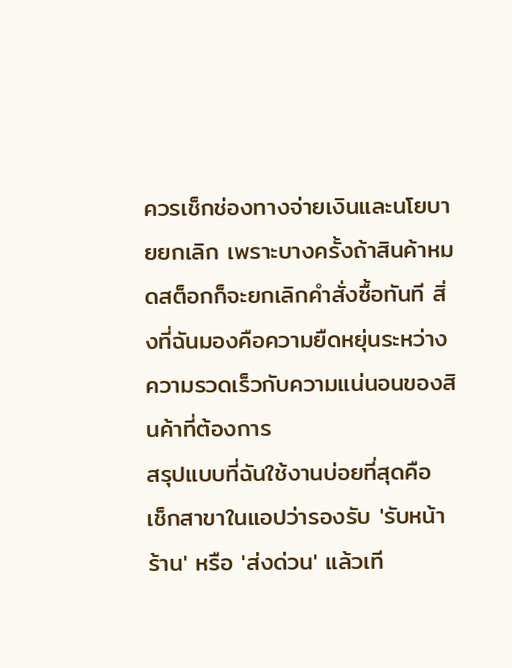ควรเช็กช่องทางจ่ายเงินและนโยบายยกเลิก เพราะบางครั้งถ้าสินค้าหมดสต็อกก็จะยกเลิกคำสั่งซื้อทันที สิ่งที่ฉันมองคือความยืดหยุ่นระหว่างความรวดเร็วกับความแน่นอนของสินค้าที่ต้องการ
สรุปแบบที่ฉันใช้งานบ่อยที่สุดคือ เช็กสาขาในแอปว่ารองรับ 'รับหน้าร้าน' หรือ 'ส่งด่วน' แล้วเที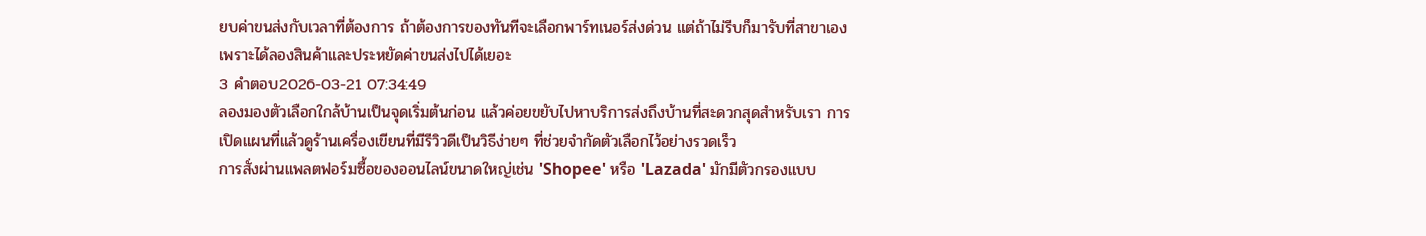ยบค่าขนส่งกับเวลาที่ต้องการ ถ้าต้องการของทันทีจะเลือกพาร์ทเนอร์ส่งด่วน แต่ถ้าไม่รีบก็มารับที่สาขาเอง เพราะได้ลองสินค้าและประหยัดค่าขนส่งไปได้เยอะ
3 คำตอบ2026-03-21 07:34:49
ลองมองตัวเลือกใกล้บ้านเป็นจุดเริ่มต้นก่อน แล้วค่อยขยับไปหาบริการส่งถึงบ้านที่สะดวกสุดสำหรับเรา การเปิดแผนที่แล้วดูร้านเครื่องเขียนที่มีรีวิวดีเป็นวิธีง่ายๆ ที่ช่วยจำกัดตัวเลือกไว้อย่างรวดเร็ว
การสั่งผ่านแพลตฟอร์มซื้อของออนไลน์ขนาดใหญ่เช่น 'Shopee' หรือ 'Lazada' มักมีตัวกรองแบบ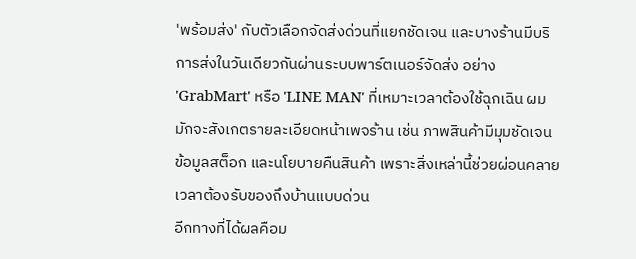'พร้อมส่ง' กับตัวเลือกจัดส่งด่วนที่แยกชัดเจน และบางร้านมีบริการส่งในวันเดียวกันผ่านระบบพาร์ตเนอร์จัดส่ง อย่าง 'GrabMart' หรือ 'LINE MAN' ที่เหมาะเวลาต้องใช้ฉุกเฉิน ผมมักจะสังเกตรายละเอียดหน้าเพจร้าน เช่น ภาพสินค้ามีมุมชัดเจน ข้อมูลสต็อก และนโยบายคืนสินค้า เพราะสิ่งเหล่านี้ช่วยผ่อนคลายเวลาต้องรับของถึงบ้านแบบด่วน
อีกทางที่ได้ผลคือม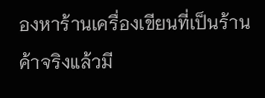องหาร้านเครื่องเขียนที่เป็นร้านค้าจริงแล้วมี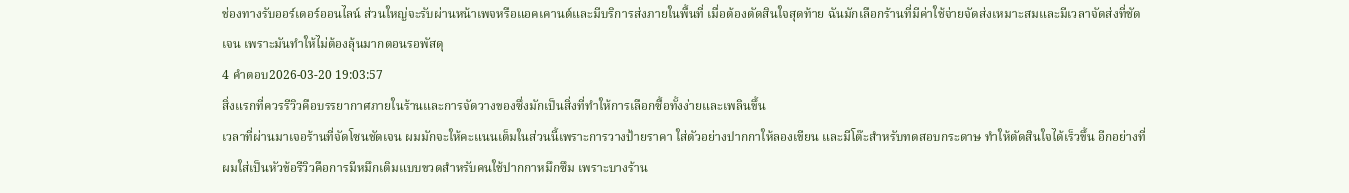ช่องทางรับออร์เดอร์ออนไลน์ ส่วนใหญ่จะรับผ่านหน้าเพจหรือแอคเคานต์และมีบริการส่งภายในพื้นที่ เมื่อต้องตัดสินใจสุดท้าย ฉันมักเลือกร้านที่มีค่าใช้จ่ายจัดส่งเหมาะสมและมีเวลาจัดส่งที่ชัดเจน เพราะมันทำให้ไม่ต้องลุ้นมากตอนรอพัสดุ
4 คำตอบ2026-03-20 19:03:57
สิ่งแรกที่ควรรีวิวคือบรรยากาศภายในร้านและการจัดวางของซึ่งมักเป็นสิ่งที่ทำให้การเลือกซื้อทั้งง่ายและเพลินขึ้น
เวลาที่ผ่านมาเจอร้านที่จัดโซนชัดเจน ผมมักจะให้คะแนนเต็มในส่วนนี้เพราะการวางป้ายราคา ใส่ตัวอย่างปากกาให้ลองเขียน และมีโต๊ะสำหรับทดสอบกระดาษ ทำให้ตัดสินใจได้เร็วขึ้น อีกอย่างที่ผมใส่เป็นหัวข้อรีวิวคือการมีหมึกเติมแบบขวดสำหรับคนใช้ปากกาหมึกซึม เพราะบางร้าน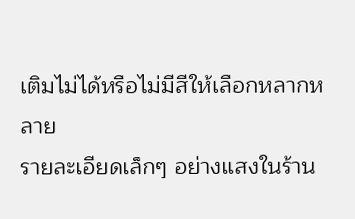เติมไม่ได้หรือไม่มีสีให้เลือกหลากหลาย
รายละเอียดเล็กๆ อย่างแสงในร้าน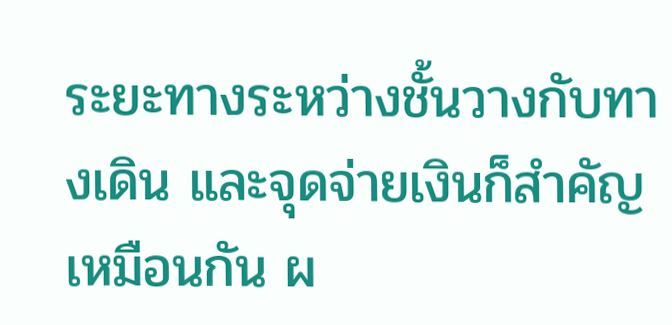ระยะทางระหว่างชั้นวางกับทางเดิน และจุดจ่ายเงินก็สำคัญเหมือนกัน ผ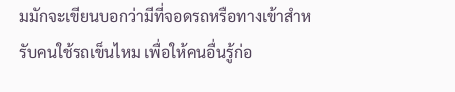มมักจะเขียนบอกว่ามีที่จอดรถหรือทางเข้าสำหรับคนใช้รถเข็นไหม เพื่อให้คนอื่นรู้ก่อ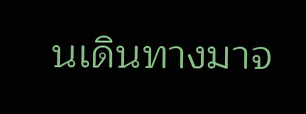นเดินทางมาจ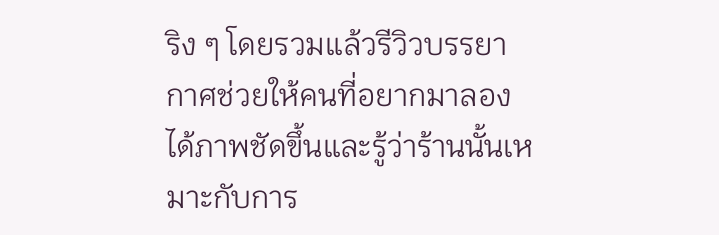ริง ๆ โดยรวมแล้วรีวิวบรรยากาศช่วยให้คนที่อยากมาลองได้ภาพชัดขึ้นและรู้ว่าร้านนั้นเหมาะกับการ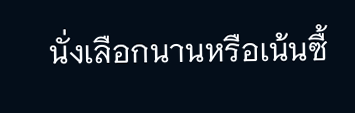นั่งเลือกนานหรือเน้นซื้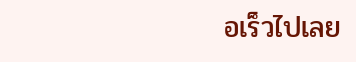อเร็วไปเลย